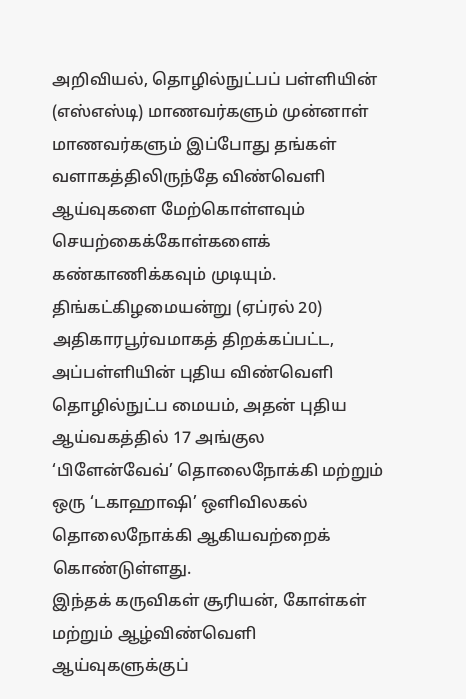அறிவியல், தொழில்நுட்பப் பள்ளியின் (எஸ்எஸ்டி) மாணவர்களும் முன்னாள் மாணவர்களும் இப்போது தங்கள் வளாகத்திலிருந்தே விண்வெளி ஆய்வுகளை மேற்கொள்ளவும் செயற்கைக்கோள்களைக் கண்காணிக்கவும் முடியும்.
திங்கட்கிழமையன்று (ஏப்ரல் 20) அதிகாரபூர்வமாகத் திறக்கப்பட்ட, அப்பள்ளியின் புதிய விண்வெளி தொழில்நுட்ப மையம், அதன் புதிய ஆய்வகத்தில் 17 அங்குல ‘பிளேன்வேவ்’ தொலைநோக்கி மற்றும் ஒரு ‘டகாஹாஷி’ ஒளிவிலகல் தொலைநோக்கி ஆகியவற்றைக் கொண்டுள்ளது.
இந்தக் கருவிகள் சூரியன், கோள்கள் மற்றும் ஆழ்விண்வெளி ஆய்வுகளுக்குப்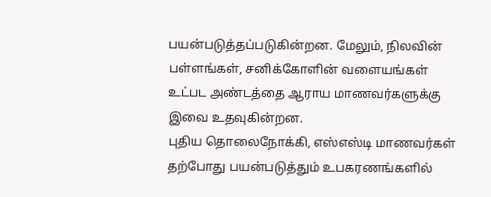பயன்படுத்தப்படுகின்றன. மேலும், நிலவின் பள்ளங்கள், சனிக்கோளின் வளையங்கள் உட்பட அண்டத்தை ஆராய மாணவர்களுக்கு இவை உதவுகின்றன.
புதிய தொலைநோக்கி, எஸ்எஸ்டி மாணவர்கள் தற்போது பயன்படுத்தும் உபகரணங்களில்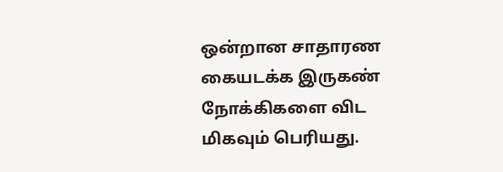ஒன்றான சாதாரண கையடக்க இருகண் நோக்கிகளை விட மிகவும் பெரியது.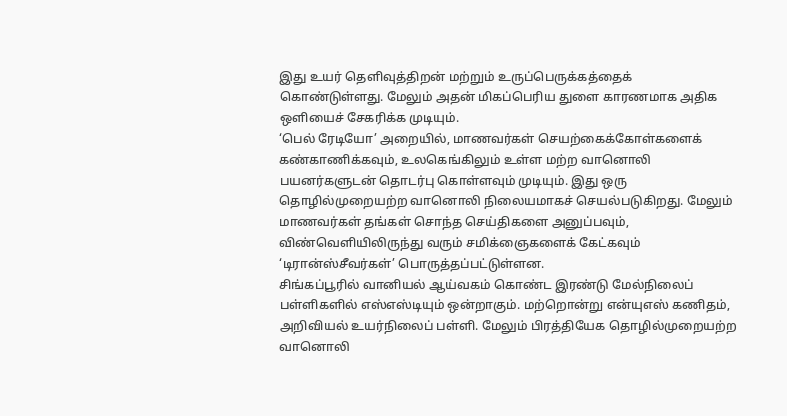இது உயர் தெளிவுத்திறன் மற்றும் உருப்பெருக்கத்தைக் கொண்டுள்ளது. மேலும் அதன் மிகப்பெரிய துளை காரணமாக அதிக ஒளியைச் சேகரிக்க முடியும்.
‘பெல் ரேடியோ’ அறையில், மாணவர்கள் செயற்கைக்கோள்களைக் கண்காணிக்கவும், உலகெங்கிலும் உள்ள மற்ற வானொலி பயனர்களுடன் தொடர்பு கொள்ளவும் முடியும். இது ஒரு தொழில்முறையற்ற வானொலி நிலையமாகச் செயல்படுகிறது. மேலும் மாணவர்கள் தங்கள் சொந்த செய்திகளை அனுப்பவும், விண்வெளியிலிருந்து வரும் சமிக்ஞைகளைக் கேட்கவும் ‘டிரான்ஸ்சீவர்கள்’ பொருத்தப்பட்டுள்ளன.
சிங்கப்பூரில் வானியல் ஆய்வகம் கொண்ட இரண்டு மேல்நிலைப் பள்ளிகளில் எஸ்எஸ்டியும் ஒன்றாகும். மற்றொன்று என்யுஎஸ் கணிதம், அறிவியல் உயர்நிலைப் பள்ளி. மேலும் பிரத்தியேக தொழில்முறையற்ற வானொலி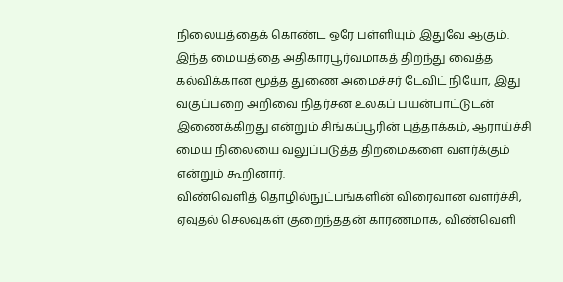நிலையத்தைக் கொண்ட ஒரே பள்ளியும் இதுவே ஆகும்.
இந்த மையத்தை அதிகாரபூர்வமாகத் திறந்து வைத்த கல்விக்கான மூத்த துணை அமைச்சர் டேவிட் நியோ, இது வகுப்பறை அறிவை நிதர்சன உலகப் பயன்பாட்டுடன் இணைக்கிறது என்றும் சிங்கப்பூரின் புத்தாக்கம், ஆராய்ச்சி மைய நிலையை வலுப்படுத்த திறமைகளை வளர்க்கும் என்றும் கூறினார்.
விண்வெளித் தொழில்நுட்பங்களின் விரைவான வளர்ச்சி, ஏவுதல் செலவுகள் குறைந்ததன் காரணமாக, விண்வெளி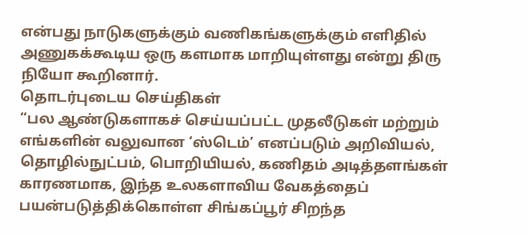என்பது நாடுகளுக்கும் வணிகங்களுக்கும் எளிதில் அணுகக்கூடிய ஒரு களமாக மாறியுள்ளது என்று திரு நியோ கூறினார்.
தொடர்புடைய செய்திகள்
“பல ஆண்டுகளாகச் செய்யப்பட்ட முதலீடுகள் மற்றும் எங்களின் வலுவான ‘ஸ்டெம்’ எனப்படும் அறிவியல், தொழில்நுட்பம், பொறியியல், கணிதம் அடித்தளங்கள் காரணமாக, இந்த உலகளாவிய வேகத்தைப் பயன்படுத்திக்கொள்ள சிங்கப்பூர் சிறந்த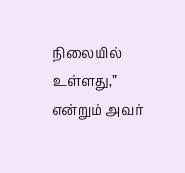நிலையில் உள்ளது,” என்றும் அவர்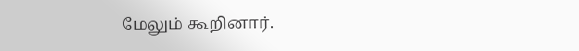மேலும் கூறினார்.